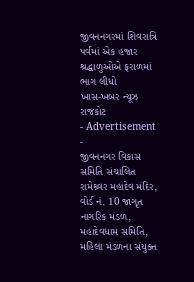જીવનનગરમાં શિવરાત્રિ પર્વમાં એક હજાર શ્રદ્ધાળુઓએ ફરાળમાં ભાગ લીધો
ખાસ-ખબર ન્યૂઝ રાજકોટ
- Advertisement -
જીવનનગર વિકાસ સમિતિ સંચાલિત રામેશ્ર્વર મહાદેવ મંદિર, વોર્ડ નં. 10 જાગૃત નાગરિક મંડળ, મહાદેવધામ સમિતિ, મહિલા મંડળના સંયુક્ત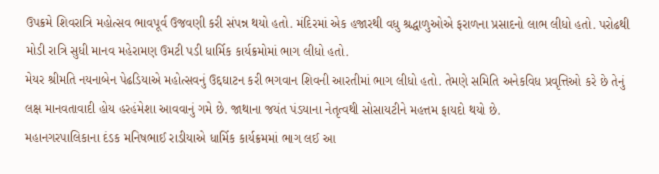ઉપક્રમે શિવરાત્રિ મહોત્સવ ભાવપૂર્વ ઉજવણી કરી સંપન્ન થયો હતો. મંદિરમાં એક હજારથી વધુ શ્રદ્ધાળુઓએ ફરાળના પ્રસાદનો લાભ લીધો હતો. પરોઢથી મોડી રાત્રિ સુધી માનવ મહેરામણ ઉમટી પડી ધાર્મિક કાર્યક્રમોમાં ભાગ લીધો હતો.
મેયર શ્રીમતિ નયનાબેન પેઢડિયાએ મહોત્સવનું ઉદ્દઘાટન કરી ભગવાન શિવની આરતીમાં ભાગ લીધો હતો. તેમણે સમિતિ અનેકવિધ પ્રવૃત્તિઓ કરે છે તેનું લક્ષ માનવતાવાદી હોય હરહંમેશા આવવાનું ગમે છે. જાથાના જયંત પંડયાના નેતૃત્વથી સોસાયટીને મહત્તમ ફાયદો થયો છે.
મહાનગરપાલિકાના દંડક મનિષભાઈ રાડીયાએ ધાર્મિક કાર્યક્રમમાં ભાગ લઈ આ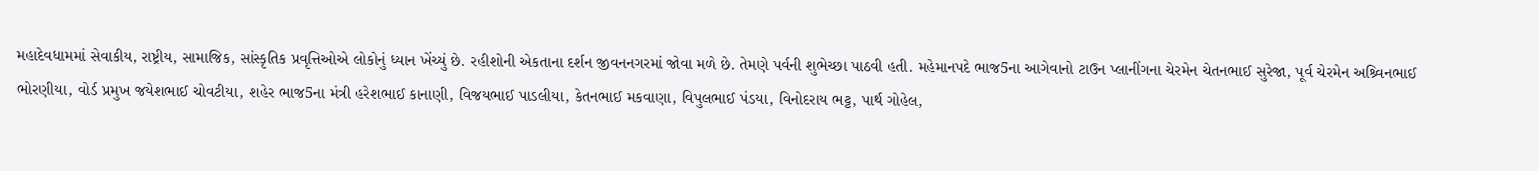મહાદેવધામમાં સેવાકીય, રાષ્ટ્રીય, સામાજિક, સાંસ્કૃતિક પ્રવૃત્તિઓએ લોકોનું ધ્યાન ખેંચ્યું છે. રહીશોની એકતાના દર્શન જીવનનગરમાં જોવા મળે છે. તેમણે પર્વની શુભેચ્છા પાઠવી હતી. મહેમાનપદે ભાજ5ના આગેવાનો ટાઉન પ્લાનીંગના ચેરમેન ચેતનભાઈ સુરેજા, પૂર્વ ચેરમેન અશ્ર્વિનભાઈ ભોરણીયા, વોર્ડ પ્રમુખ જયેશભાઈ ચોવટીયા, શહેર ભાજ5ના મંત્રી હરેશભાઈ કાનાણી, વિજયભાઈ પાડલીયા, કેતનભાઈ મકવાણા, વિપુલભાઈ પંડયા, વિનોદરાય ભટ્ટ, પાર્થ ગોહેલ,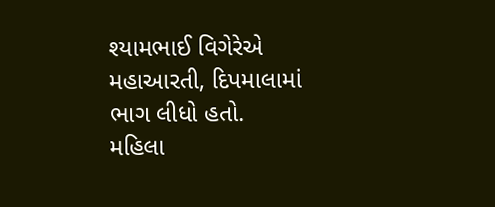શ્યામભાઈ વિગેરેએ મહાઆરતી, દિપમાલામાં ભાગ લીધો હતો.
મહિલા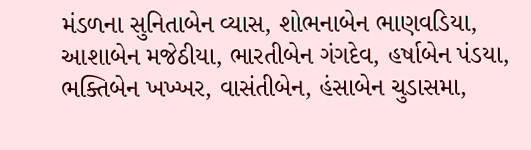મંડળના સુનિતાબેન વ્યાસ, શોભનાબેન ભાણવડિયા, આશાબેન મજેઠીયા, ભારતીબેન ગંગદેવ, હર્ષાબેન પંડયા, ભક્તિબેન ખખ્ખર, વાસંતીબેન, હંસાબેન ચુડાસમા,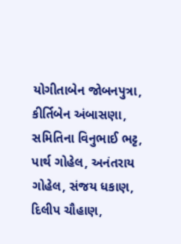યોગીતાબેન જોબનપુત્રા, કીર્તિબેન અંબાસણા, સમિતિના વિનુભાઈ ભટ્ટ, પાર્થ ગોહેલ, અનંતરાય ગોહેલ, સંજય ધકાણ, દિલીપ ચૌહાણ,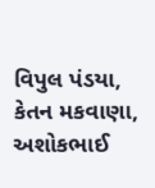વિપુલ પંડયા, કેતન મકવાણા, અશોકભાઈ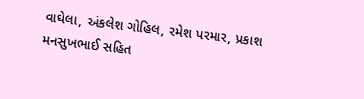વાઘેલા, અંકલેશ ગોહિલ, રમેશ પરમાર, પ્રકાશ મનસુખભાઈ સહિત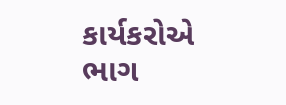કાર્યકરોએ ભાગ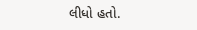લીધો હતો.